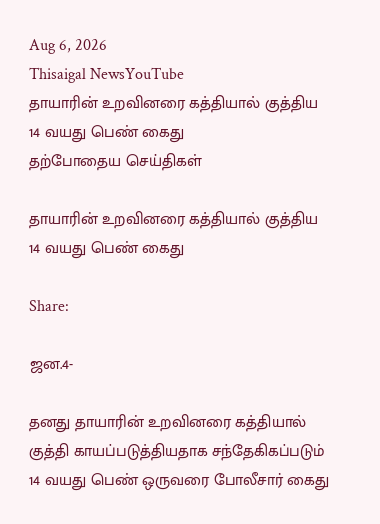Aug 6, 2026
Thisaigal NewsYouTube
தாயாரின் உறவினரை கத்தியால் குத்திய 14 வயது பெண் கைது
தற்போதைய செய்திகள்

தாயாரின் உறவினரை கத்தியால் குத்திய 14 வயது பெண் கைது

Share:

ஜன.4-

தனது தாயாரின் உறவினரை கத்தியால் குத்தி காயப்படுத்தியதாக சந்தேகிகப்படும் 14 வயது பெண் ஒருவரை போலீசார் கைது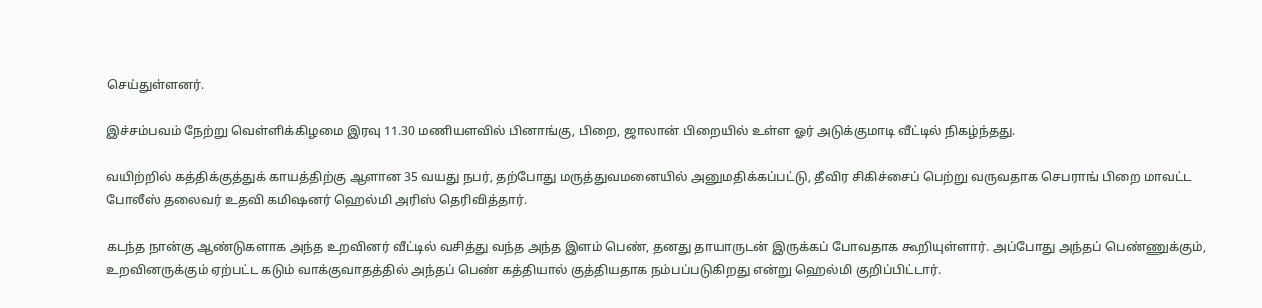செய்துள்ளனர்.

இச்சம்பவம் நேற்று வெள்ளிக்கிழமை இரவு 11.30 மணியளவில் பினாங்கு, பிறை, ஜாலான் பிறையில் உள்ள ஓர் அடுக்குமாடி வீட்டில் நிகழ்ந்தது.

வயிற்றில் கத்திக்குத்துக் காயத்திற்கு ஆளான 35 வயது நபர், தற்போது மருத்துவமனையில் அனுமதிக்கப்பட்டு, தீவிர சிகிச்சைப் பெற்று வருவதாக செபராங் பிறை மாவட்ட போலீஸ் தலைவர் உதவி கமிஷனர் ஹெல்மி அரிஸ் தெரிவித்தார்.

கடந்த நான்கு ஆண்டுகளாக அந்த உறவினர் வீட்டில் வசித்து வந்த அந்த இளம் பெண், தனது தாயாருடன் இருக்கப் போவதாக கூறியுள்ளார். அப்போது அந்தப் பெண்ணுக்கும், உறவினருக்கும் ஏற்பட்ட கடும் வாக்குவாதத்தில் அந்தப் பெண் கத்தியால் குத்தியதாக நம்பப்படுகிறது என்று ஹெல்மி குறிப்பிட்டார்.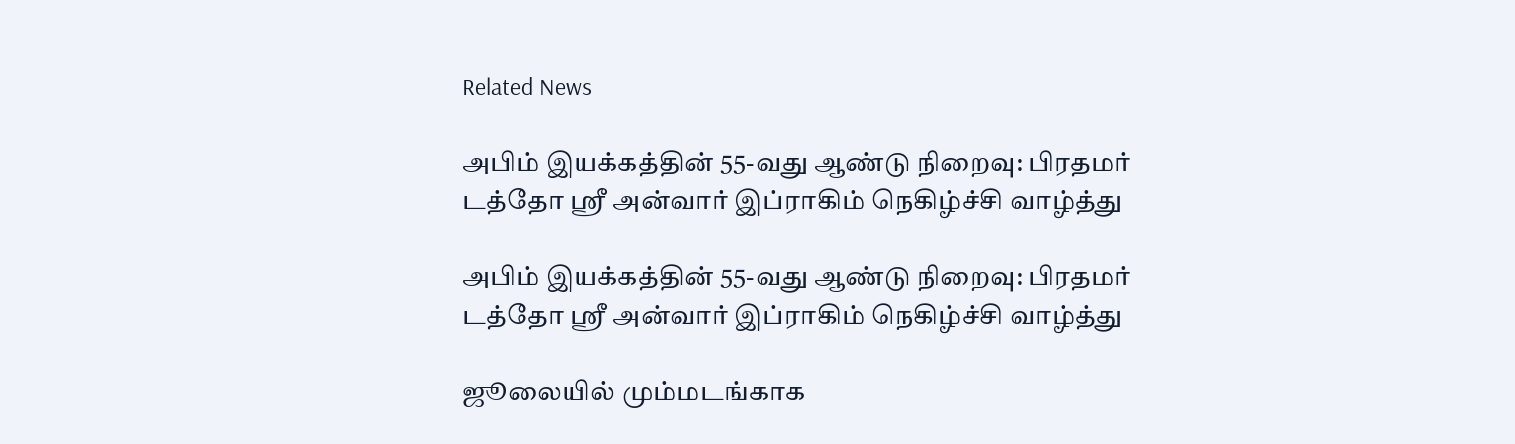Related News

அபிம் இயக்கத்தின் 55-வது ஆண்டு நிறைவு: பிரதமர் டத்தோ ஸ்ரீ அன்வார் இப்ராகிம் நெகிழ்ச்சி வாழ்த்து

அபிம் இயக்கத்தின் 55-வது ஆண்டு நிறைவு: பிரதமர் டத்தோ ஸ்ரீ அன்வார் இப்ராகிம் நெகிழ்ச்சி வாழ்த்து

ஜூலையில் மும்மடங்காக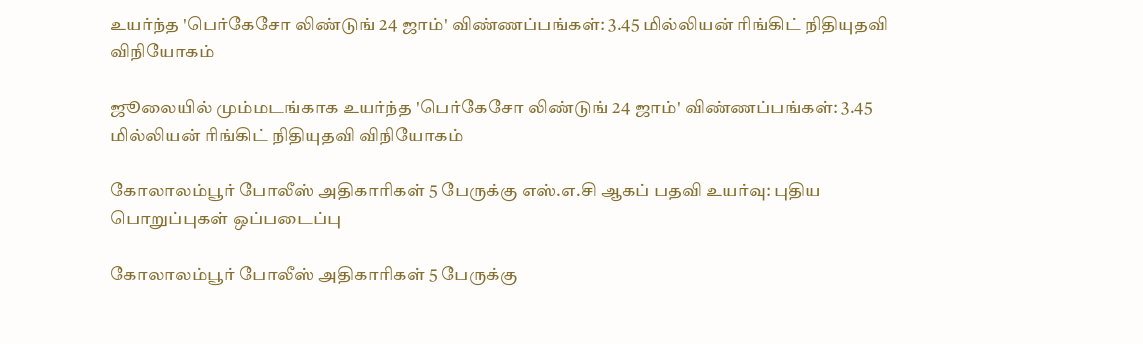உயர்ந்த 'பெர்கேசோ லிண்டுங் 24 ஜாம்' விண்ணப்பங்கள்: 3.45 மில்லியன் ரிங்கிட் நிதியுதவி விநியோகம்

ஜூலையில் மும்மடங்காக உயர்ந்த 'பெர்கேசோ லிண்டுங் 24 ஜாம்' விண்ணப்பங்கள்: 3.45 மில்லியன் ரிங்கிட் நிதியுதவி விநியோகம்

கோலாலம்பூர் போலீஸ் அதிகாரிகள் 5 பேருக்கு எஸ்.எ.சி ஆகப் பதவி உயர்வு: புதிய பொறுப்புகள் ஒப்படைப்பு

கோலாலம்பூர் போலீஸ் அதிகாரிகள் 5 பேருக்கு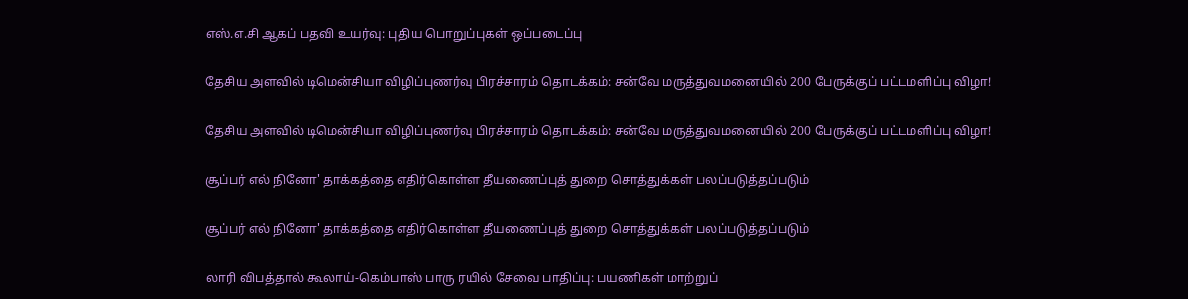எஸ்.எ.சி ஆகப் பதவி உயர்வு: புதிய பொறுப்புகள் ஒப்படைப்பு

தேசிய அளவில் டிமென்சியா விழிப்புணர்வு பிரச்சாரம் தொடக்கம்: சன்வே மருத்துவமனையில் 200 பேருக்குப் பட்டமளிப்பு விழா!

தேசிய அளவில் டிமென்சியா விழிப்புணர்வு பிரச்சாரம் தொடக்கம்: சன்வே மருத்துவமனையில் 200 பேருக்குப் பட்டமளிப்பு விழா!

சூப்பர் எல் நினோ' தாக்கத்தை எதிர்கொள்ள தீயணைப்புத் துறை சொத்துக்கள் பலப்படுத்தப்படும்

சூப்பர் எல் நினோ' தாக்கத்தை எதிர்கொள்ள தீயணைப்புத் துறை சொத்துக்கள் பலப்படுத்தப்படும்

லாரி விபத்தால் கூலாய்-கெம்பாஸ் பாரு ரயில் சேவை பாதிப்பு: பயணிகள் மாற்றுப்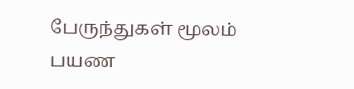பேருந்துகள் மூலம் பயண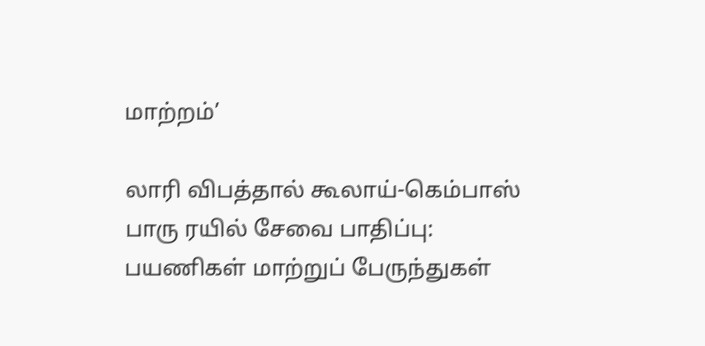மாற்றம்’

லாரி விபத்தால் கூலாய்-கெம்பாஸ் பாரு ரயில் சேவை பாதிப்பு: பயணிகள் மாற்றுப் பேருந்துகள்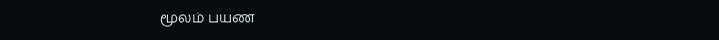மூலம் பயண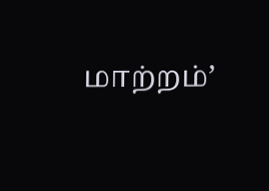மாற்றம்’